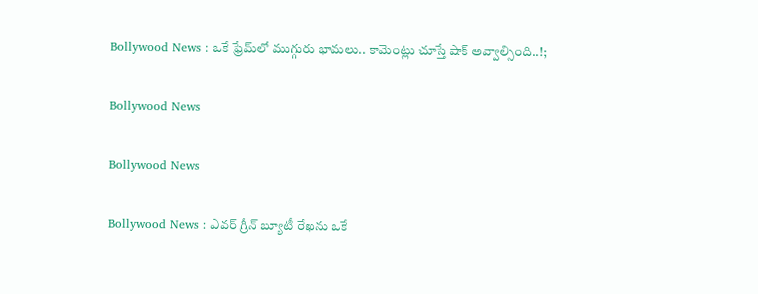Bollywood News : ఒకే ఫ్రేమ్‌లో ముగ్గురు భామలు.. కామెంట్లు చూస్తే షాక్ అవ్వాల్సింది..!;

Bollywood News

Bollywood News

Bollywood News : ఎవర్ గ్రీన్ బ్యూటీ రేఖను ఒకే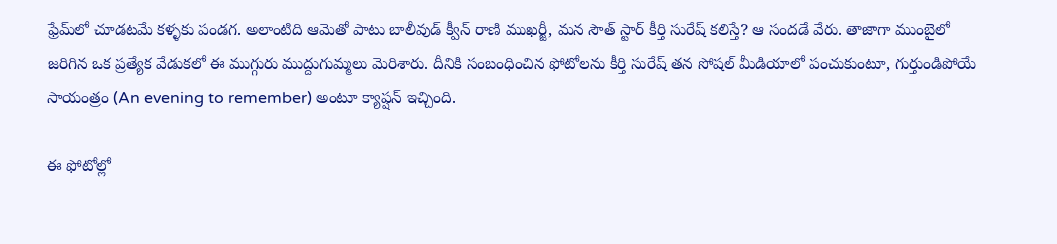ఫ్రేమ్‌లో చూడటమే కళ్ళకు పండగ. అలాంటిది ఆమెతో పాటు బాలీవుడ్ క్వీన్ రాణి ముఖర్జీ, మన సౌత్ స్టార్ కీర్తి సురేష్ కలిస్తే? ఆ సందడే వేరు. తాజాగా ముంబైలో జరిగిన ఒక ప్రత్యేక వేడుకలో ఈ ముగ్గురు ముద్దుగుమ్మలు మెరిశారు. దీనికి సంబంధించిన ఫోటోలను కీర్తి సురేష్ తన సోషల్ మీడియాలో పంచుకుంటూ, గుర్తుండిపోయే సాయంత్రం (An evening to remember) అంటూ క్యాప్షన్ ఇచ్చింది.

ఈ ఫోటోల్లో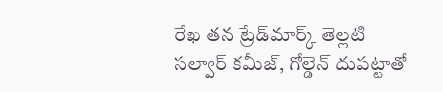రేఖ తన ట్రేడ్‌మార్క్ తెల్లటి సల్వార్ కమీజ్, గోల్డెన్ దుపట్టాతో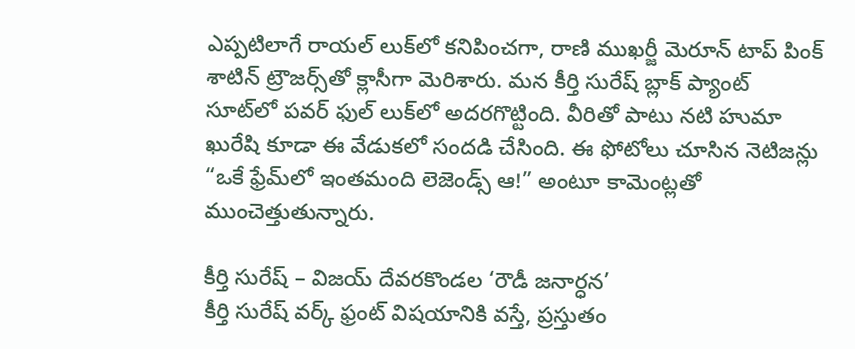ఎప్పటిలాగే రాయల్ లుక్‌లో కనిపించగా, రాణి ముఖర్జీ మెరూన్ టాప్ పింక్ శాటిన్ ట్రౌజర్స్‌తో క్లాసీగా మెరిశారు. మన కీర్తి సురేష్ బ్లాక్ ప్యాంట్ సూట్‌లో పవర్ ఫుల్ లుక్‌లో అదరగొట్టింది. వీరితో పాటు నటి హుమా ఖురేషి కూడా ఈ వేడుకలో సందడి చేసింది. ఈ ఫోటోలు చూసిన నెటిజన్లు “ఒకే ఫ్రేమ్‌లో ఇంతమంది లెజెండ్స్ ఆ!” అంటూ కామెంట్లతో ముంచెత్తుతున్నారు.

కీర్తి సురేష్ – విజయ్ దేవరకొండల ‘రౌడీ జనార్ధన’
కీర్తి సురేష్ వర్క్ ఫ్రంట్ విషయానికి వస్తే, ప్రస్తుతం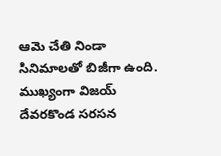ఆమె చేతి నిండా సినిమాలతో బిజీగా ఉంది. ముఖ్యంగా విజయ్ దేవరకొండ సరసన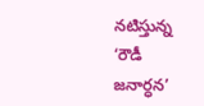నటిస్తున్న ‘రౌడీ జనార్ధన’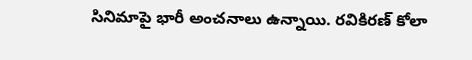సినిమాపై భారీ అంచనాలు ఉన్నాయి. రవికిరణ్ కోలా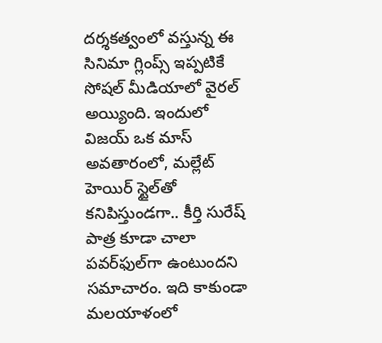దర్శకత్వంలో వస్తున్న ఈ సినిమా గ్లింప్స్ ఇప్పటికే సోషల్ మీడియాలో వైరల్ అయ్యింది. ఇందులో విజయ్ ఒక మాస్ అవతారంలో, మల్లేట్ హెయిర్ స్టైల్‌తో కనిపిస్తుండగా.. కీర్తి సురేష్ పాత్ర కూడా చాలా పవర్‌ఫుల్‌గా ఉంటుందని సమాచారం. ఇది కాకుండా మలయాళంలో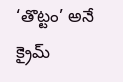‘తొట్టం’ అనే క్రైమ్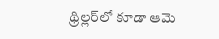థ్రిల్లర్‌లో కూడా ఆమె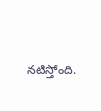నటిస్తోంది.